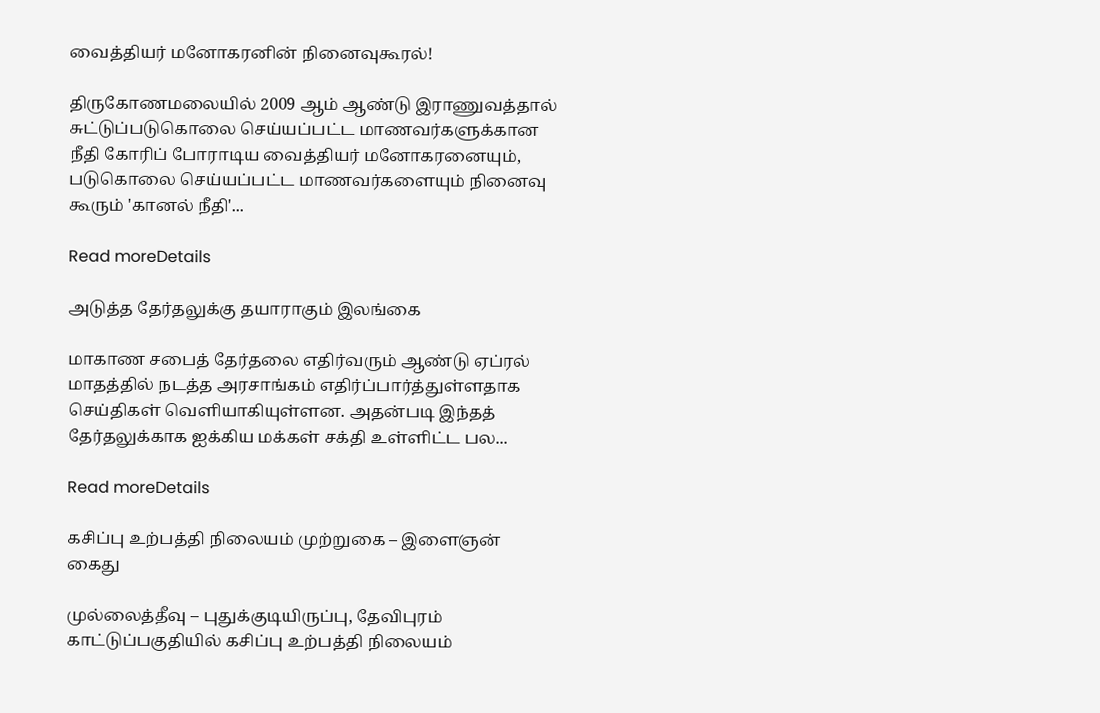வைத்தியர் மனோகரனின் நினைவுகூரல்!

திருகோணமலையில் 2009 ஆம் ஆண்டு இராணுவத்தால் சுட்டுப்படுகொலை செய்யப்பட்ட மாணவர்களுக்கான நீதி கோரிப் போராடிய வைத்தியர் மனோகரனையும், படுகொலை செய்யப்பட்ட மாணவர்களையும் நினைவு கூரும் 'கானல் நீதி'...

Read moreDetails

அடுத்த தேர்தலுக்கு தயாராகும் இலங்கை

மாகாண சபைத் தேர்தலை எதிர்வரும் ஆண்டு ஏப்ரல் மாதத்தில் நடத்த அரசாங்கம் எதிர்ப்பார்த்துள்ளதாக செய்திகள் வெளியாகியுள்ளன. அதன்படி இந்தத் தேர்தலுக்காக ஐக்கிய மக்கள் சக்தி உள்ளிட்ட பல...

Read moreDetails

கசிப்பு உற்பத்தி நிலையம் முற்றுகை – இளைஞன் கைது

முல்லைத்தீவு – புதுக்குடியிருப்பு, தேவிபுரம் காட்டுப்பகுதியில் கசிப்பு உற்பத்தி நிலையம்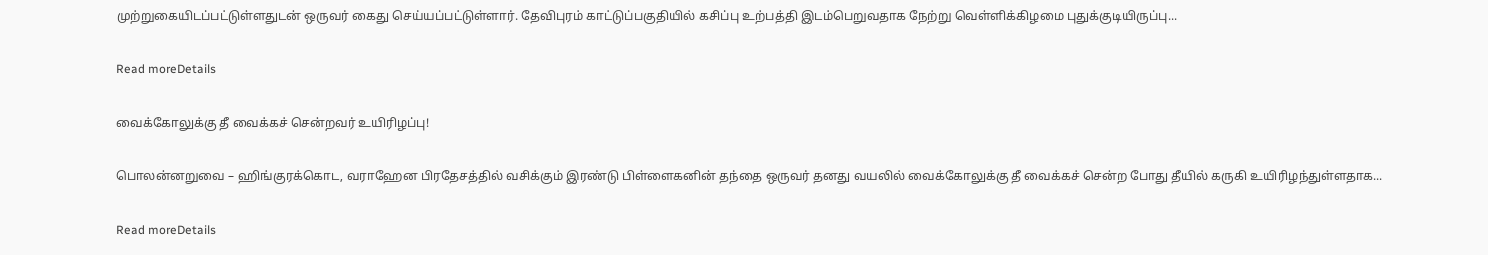முற்றுகையிடப்பட்டுள்ளதுடன் ஒருவர் கைது செய்யப்பட்டுள்ளார். தேவிபுரம் காட்டுப்பகுதியில் கசிப்பு உற்பத்தி இடம்பெறுவதாக நேற்று வெள்ளிக்கிழமை புதுக்குடியிருப்பு...

Read moreDetails

வைக்கோலுக்கு தீ வைக்கச் சென்றவர் உயிரிழப்பு!

பொலன்னறுவை – ஹிங்குரக்கொட, வராஹேன பிரதேசத்தில் வசிக்கும் இரண்டு பிள்ளைகனின் தந்தை ஒருவர் தனது வயலில் வைக்கோலுக்கு தீ வைக்கச் சென்ற போது தீயில் கருகி உயிரிழந்துள்ளதாக...

Read moreDetails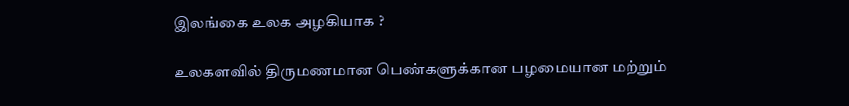இலங்கை உலக அழகியாக ?

உலகளவில் திருமணமான பெண்களுக்கான பழமையான மற்றும்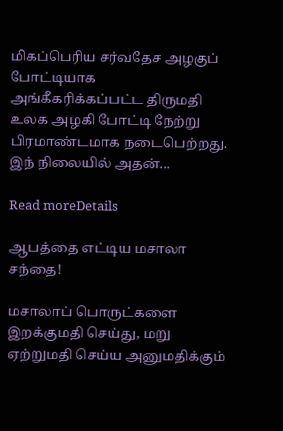மிகப்பெரிய சர்வதேச அழகுப் போட்டியாக அங்கீகரிக்கப்பட்ட திருமதி உலக அழகி போட்டி நேற்று பிரமாண்டமாக நடைபெற்றது. இந் நிலையில் அதன்...

Read moreDetails

ஆபத்தை எட்டிய மசாலா சந்தை!

மசாலாப் பொருட்களை இறக்குமதி செய்து, மறு ஏற்றுமதி செய்ய அனுமதிக்கும்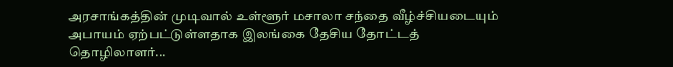அரசாங்கத்தின் முடிவால் உள்ளூர் மசாலா சந்தை வீழ்ச்சியடையும் அபாயம் ஏற்பட்டுள்ளதாக இலங்கை தேசிய தோட்டத் தொழிலாளர்...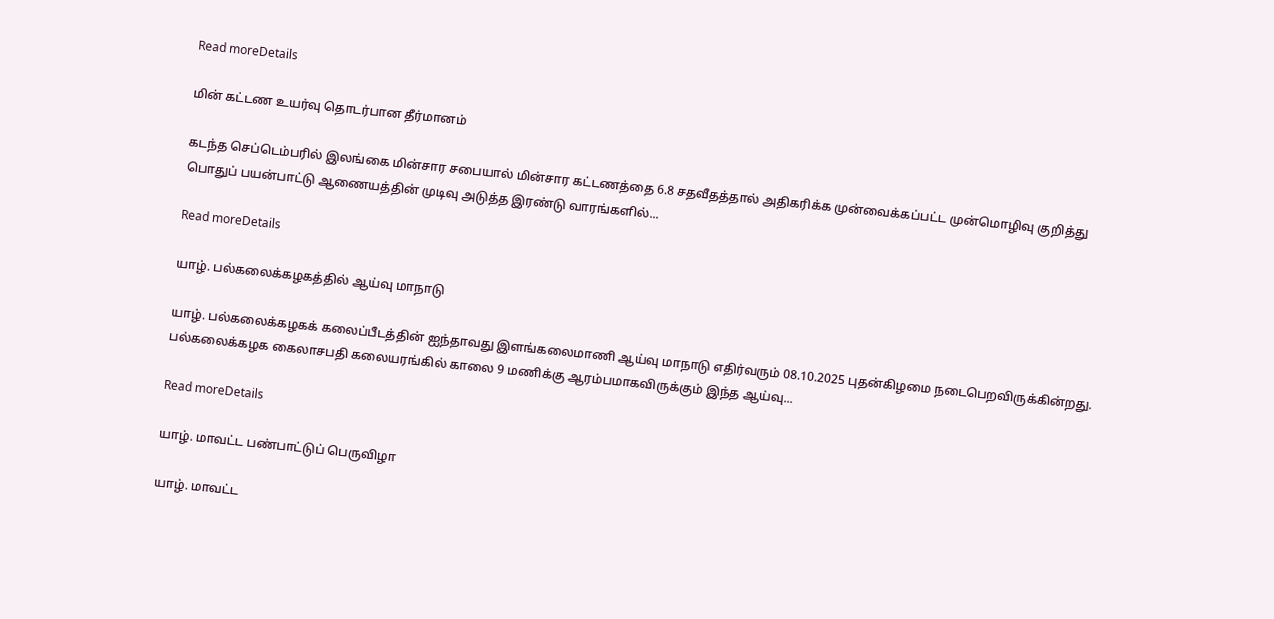Read moreDetails

மின் கட்டண உயர்வு தொடர்பான தீர்மானம்

கடந்த செப்டெம்பரில் இலங்கை மின்சார சபையால் மின்சார கட்டணத்தை 6.8 சதவீதத்தால் அதிகரிக்க முன்வைக்கப்பட்ட முன்மொழிவு குறித்து பொதுப் பயன்பாட்டு ஆணையத்தின் முடிவு அடுத்த இரண்டு வாரங்களில்...

Read moreDetails

யாழ். பல்கலைக்கழகத்தில் ஆய்வு மாநாடு

யாழ். பல்கலைக்கழகக் கலைப்பீடத்தின் ஐந்தாவது இளங்கலைமாணி ஆய்வு மாநாடு எதிர்வரும் 08.10.2025 புதன்கிழமை நடைபெறவிருக்கின்றது. பல்கலைக்கழக கைலாசபதி கலையரங்கில் காலை 9 மணிக்கு ஆரம்பமாகவிருக்கும் இந்த ஆய்வு...

Read moreDetails

யாழ். மாவட்ட பண்பாட்டுப் பெருவிழா

யாழ். மாவட்ட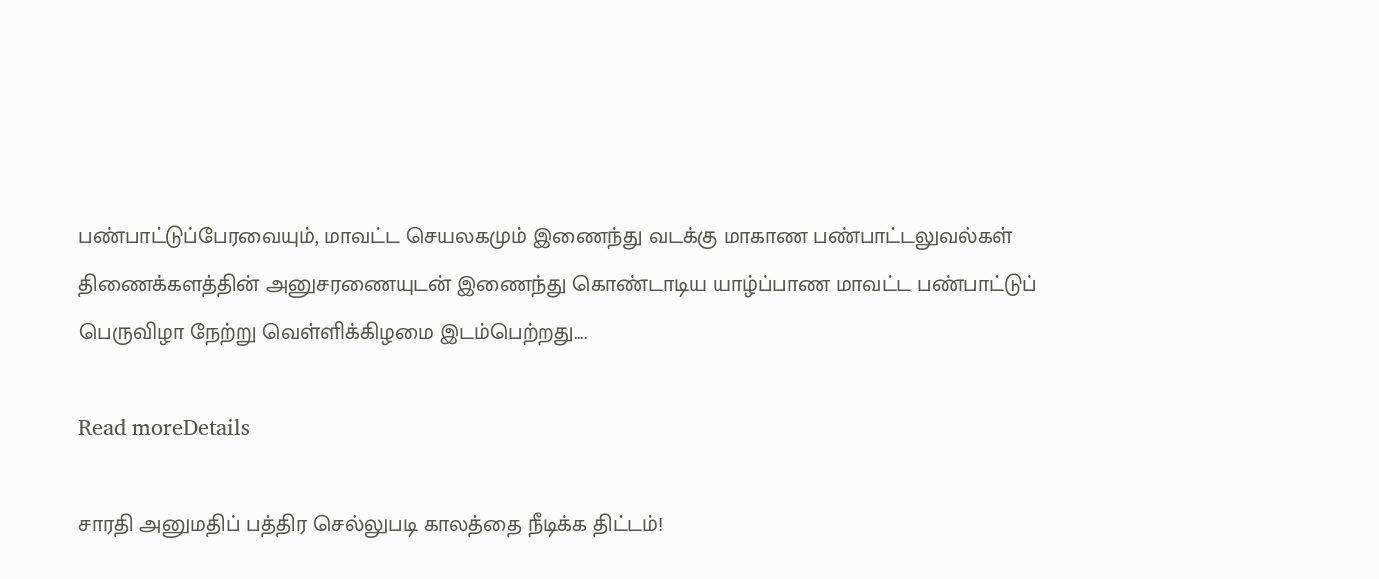பண்பாட்டுப்பேரவையும், மாவட்ட செயலகமும் இணைந்து வடக்கு மாகாண பண்பாட்டலுவல்கள் திணைக்களத்தின் அனுசரணையுடன் இணைந்து கொண்டாடிய யாழ்ப்பாண மாவட்ட பண்பாட்டுப் பெருவிழா நேற்று வெள்ளிக்கிழமை இடம்பெற்றது....

Read moreDetails

சாரதி அனுமதிப் பத்திர செல்லுபடி காலத்தை நீடிக்க திட்டம்!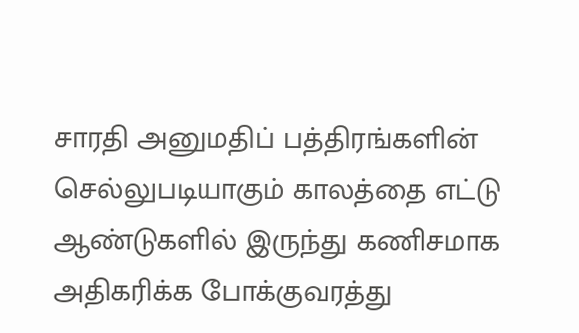சாரதி அனுமதிப் பத்திரங்களின் செல்லுபடியாகும் காலத்தை எட்டு ஆண்டுகளில் இருந்து கணிசமாக அதிகரிக்க போக்குவரத்து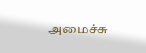அமைச்சு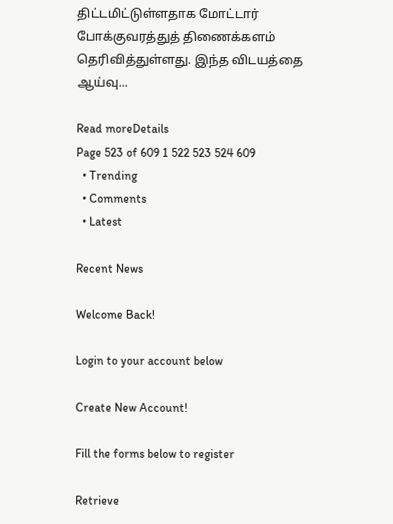திட்டமிட்டுள்ளதாக மோட்டார் போக்குவரத்துத் திணைக்களம் தெரிவித்துள்ளது. இந்த விடயத்தை ஆய்வு...

Read moreDetails
Page 523 of 609 1 522 523 524 609
  • Trending
  • Comments
  • Latest

Recent News

Welcome Back!

Login to your account below

Create New Account!

Fill the forms below to register

Retrieve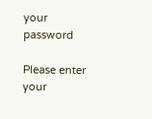your password

Please enter your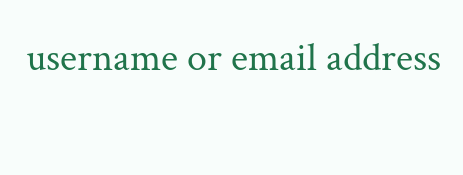username or email address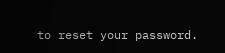to reset your password.